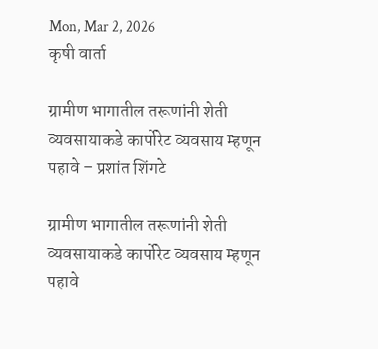Mon, Mar 2, 2026
कृषी वार्ता

ग्रामीण भागातील तरूणांनी शेती व्यवसायाकडे कार्पोरेट व्यवसाय म्हणून पहावे – प्रशांत शिंगटे

ग्रामीण भागातील तरूणांनी शेती व्यवसायाकडे कार्पोरेट व्यवसाय म्हणून पहावे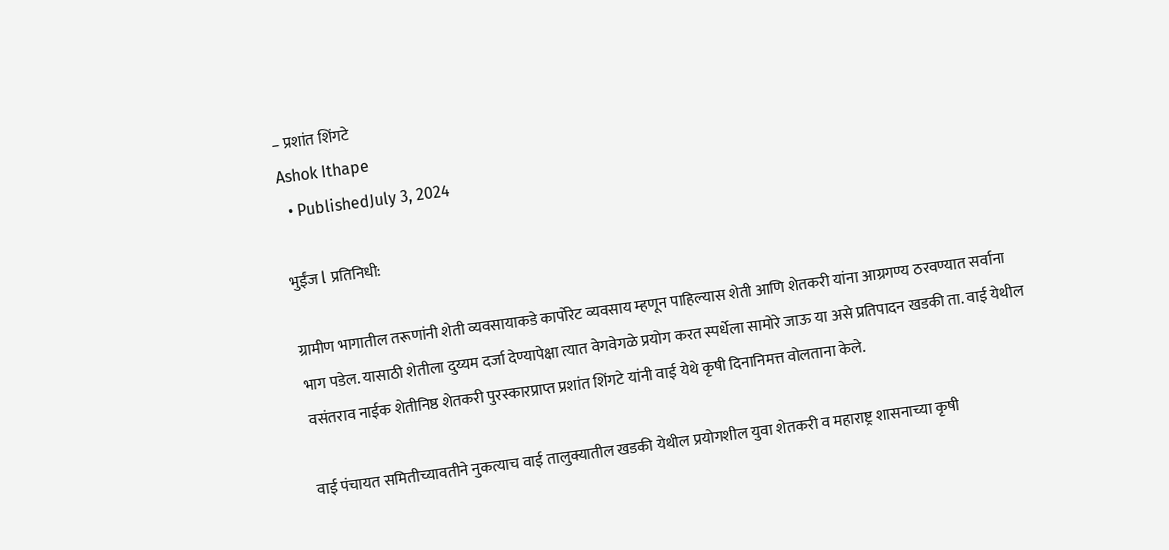– प्रशांत शिंगटे
Ashok Ithape
  • PublishedJuly 3, 2024

भुईंज l प्रतिनिधी:

ग्रामीण भागातील तरूणांनी शेती व्यवसायाकडे कार्पोरेट व्यवसाय म्हणून पाहिल्यास शेती आणि शेतकरी यांना आग्रगण्य ठरवण्यात सर्वाना भाग पडेल. यासाठी शेतीला दुय्यम दर्जा देण्यापेक्षा त्यात वेगवेगळे प्रयोग करत स्पर्धेला सामोरे जाऊ या असे प्रतिपादन खडकी ता. वाई येथील वसंतराव नाईक शेतीनिष्ठ शेतकरी पुरस्कारप्राप्त प्रशांत शिंगटे यांनी वाई येथे कृषी दिनानिमत्त वोलताना केले.

वाई पंचायत समितीच्यावतीने नुकत्याच वाई तालुक्यातील खडकी येथील प्रयोगशील युवा शेतकरी व महाराष्ट्र शासनाच्या कृषी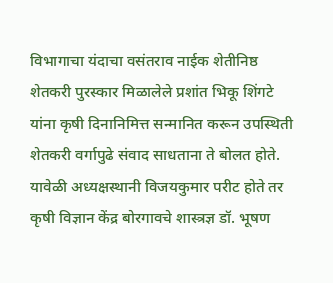विभागाचा यंदाचा वसंतराव नाईक शेतीनिष्ठ शेतकरी पुरस्कार मिळालेले प्रशांत भिकू शिंगटे यांना कृषी दिनानिमित्त सन्मानित करून उपस्थिती शेतकरी वर्गापुढे संवाद साधताना ते बोलत होते. यावेळी अध्यक्षस्थानी विजयकुमार परीट होते तर कृषी विज्ञान केंद्र बोरगावचे शास्त्रज्ञ डॉ. भूषण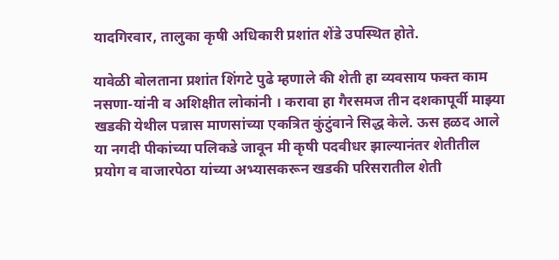यादगिरवार, तालुका कृषी अधिकारी प्रशांत शेंडे उपस्थित होते.

यावेळी बोलताना प्रशांत शिंगटे पुढे म्हणाले की शेती हा व्यवसाय फक्त काम नसणा-यांनी व अशिक्षीत लोकांनी । करावा हा गैरसमज तीन दशकापूर्वी माझ्या खडकी येथील पन्नास माणसांच्या एकत्रित कुंटुंवाने सिद्ध केले. ऊस हळद आले या नगदी पीकांच्या पलिकडे जावून मी कृषी पदवीधर झाल्यानंतर शेतीतील प्रयोग व वाजारपेठा यांच्या अभ्यासकरून खडकी परिसरातील शेती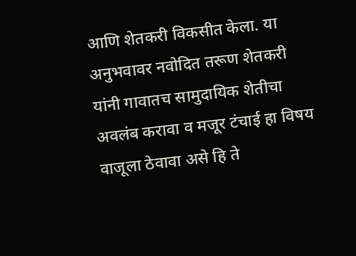आणि शेतकरी विकसीत केला. या अनुभवावर नवोदित तरूण शेतकरी यांनी गावातच सामुदायिक शेतीचा अवलंब करावा व मजूर टंचाई हा विषय वाजूला ठेवावा असे हि ते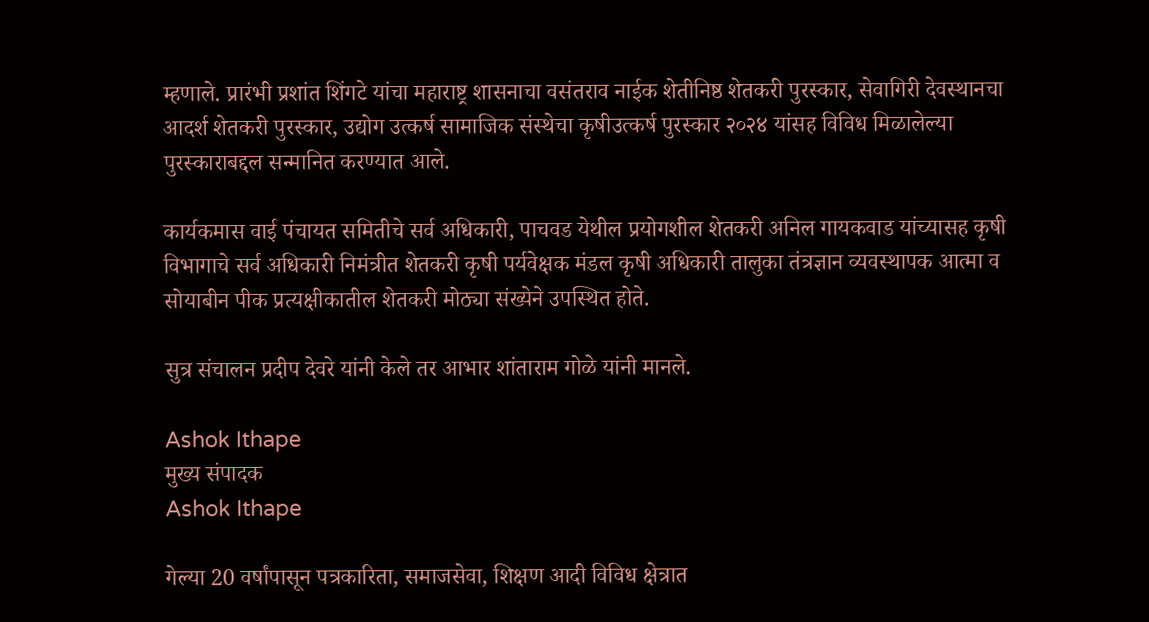म्हणाले. प्रारंभी प्रशांत शिंगटे यांचा महाराष्ट्र शासनाचा वसंतराव नाईक शेतीनिष्ठ शेतकरी पुरस्कार, सेवागिरी देवस्थानचा आदर्श शेतकरी पुरस्कार, उद्योग उत्कर्ष सामाजिक संस्थेचा कृषीउत्कर्ष पुरस्कार २०२४ यांसह विविध मिळालेल्या पुरस्काराबद्दल सन्मानित करण्यात आले.

कार्यकमास वाई पंचायत समितीचे सर्व अधिकारी, पाचवड येथील प्रयोगशील शेतकरी अनिल गायकवाड यांच्यासह कृषी विभागाचे सर्व अधिकारी निमंत्रीत शेतकरी कृषी पर्यवेक्षक मंडल कृषी अधिकारी तालुका तंत्रज्ञान व्यवस्थापक आत्मा व सोयाबीन पीक प्रत्यक्षीकातील शेतकरी मोठ्या संख्येने उपस्थित होते.

सुत्र संचालन प्रदीप देवरे यांनी केले तर आभार शांताराम गोळे यांनी मानले.

Ashok Ithape
मुख्य संपादक
Ashok Ithape

गेल्या 20 वर्षांपासून पत्रकारिता, समाजसेवा, शिक्षण आदी विविध क्षेत्रात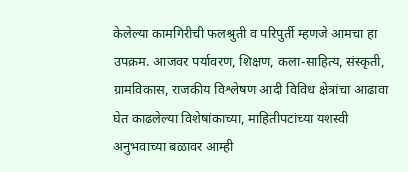केलेल्या कामगिरीची फलश्रुती व परिपुर्ती म्हणजे आमचा हा उपक्रम. आजवर पर्यावरण, शिक्षण, कला-साहित्य, संस्कृती, ग्रामविकास, राजकीय विश्लेषण आदी विविध क्षेत्रांचा आढावा घेत काढलेल्या विशेषांकाच्या, माहितीपटांच्या यशस्वी अनुभवाच्या बळावर आम्ही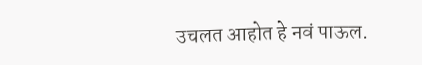उचलत आहोत हे नवं पाऊल.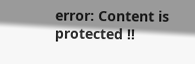error: Content is protected !!